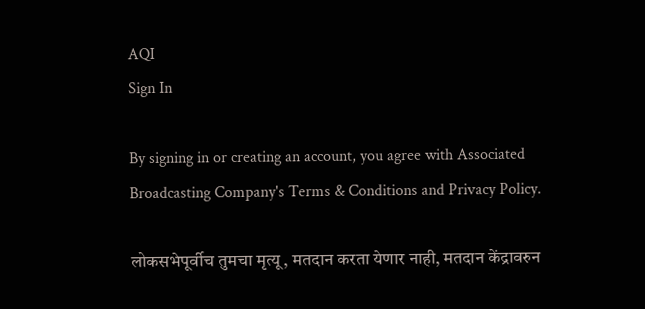AQI
Sign In

By signing in or creating an account, you agree with Associated Broadcasting Company's Terms & Conditions and Privacy Policy.

लोकसभेपूर्वीच तुमचा मृत्यू, मतदान करता येणार नाही, मतदान केंद्रावरुन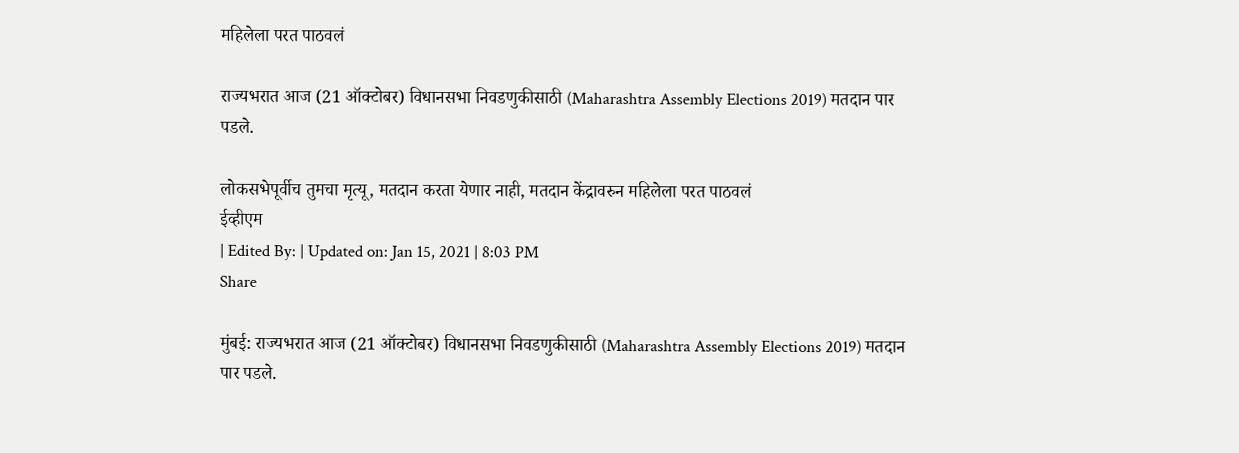महिलेला परत पाठवलं

राज्यभरात आज (21 ऑक्टोबर) विधानसभा निवडणुकीसाठी (Maharashtra Assembly Elections 2019) मतदान पार पडले.

लोकसभेपूर्वीच तुमचा मृत्यू, मतदान करता येणार नाही, मतदान केंद्रावरुन महिलेला परत पाठवलं
ईव्हीएम
| Edited By: | Updated on: Jan 15, 2021 | 8:03 PM
Share

मुंबई: राज्यभरात आज (21 ऑक्टोबर) विधानसभा निवडणुकीसाठी (Maharashtra Assembly Elections 2019) मतदान पार पडले.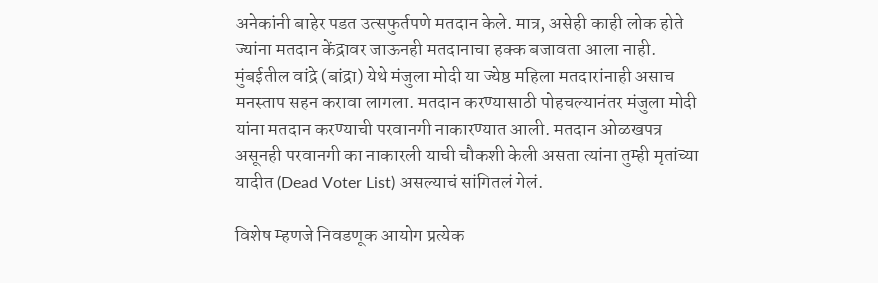अनेकांनी बाहेर पडत उत्सफुर्तपणे मतदान केले. मात्र, असेही काही लोक होते ज्यांना मतदान केंद्रावर जाऊनही मतदानाचा हक्क बजावता आला नाही. मुंबईतील वांद्रे (बांद्रा) येथे मंजुला मोदी या ज्येष्ठ महिला मतदारांनाही असाच मनस्ताप सहन करावा लागला. मतदान करण्यासाठी पोहचल्यानंतर मंजुला मोदी यांना मतदान करण्याची परवानगी नाकारण्यात आली. मतदान ओळखपत्र असूनही परवानगी का नाकारली याची चौकशी केली असता त्यांना तुम्ही मृतांच्या यादीत (Dead Voter List) असल्याचं सांगितलं गेलं.

विशेष म्हणजे निवडणूक आयोग प्रत्येक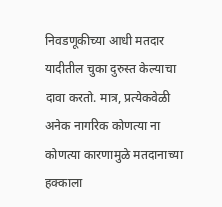निवडणूकीच्या आधी मतदार यादीतील चुका दुरुस्त केल्याचा दावा करतो. मात्र, प्रत्येकवेळी अनेक नागरिक कोणत्या ना कोणत्या कारणामुळे मतदानाच्या हक्काला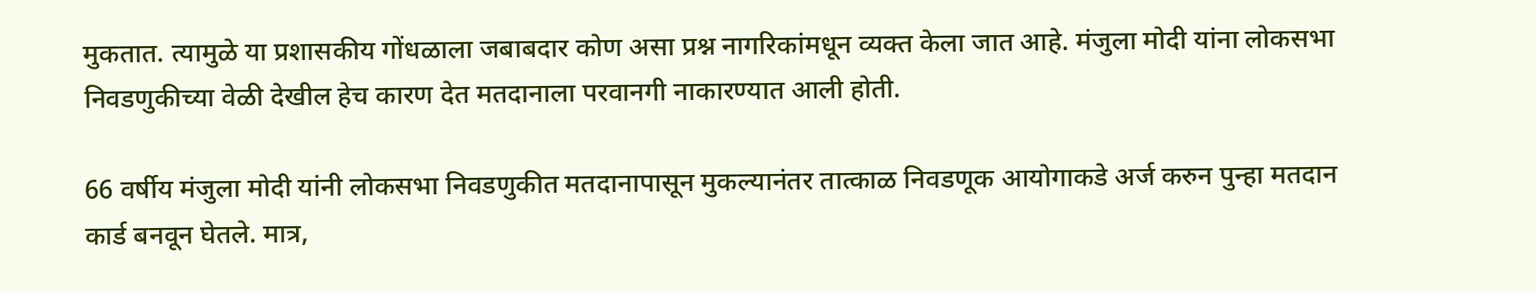मुकतात. त्यामुळे या प्रशासकीय गोंधळाला जबाबदार कोण असा प्रश्न नागरिकांमधून व्यक्त केला जात आहे. मंजुला मोदी यांना लोकसभा निवडणुकीच्या वेळी देखील हेच कारण देत मतदानाला परवानगी नाकारण्यात आली होती.

66 वर्षीय मंजुला मोदी यांनी लोकसभा निवडणुकीत मतदानापासून मुकल्यानंतर तात्काळ निवडणूक आयोगाकडे अर्ज करुन पुन्हा मतदान कार्ड बनवून घेतले. मात्र,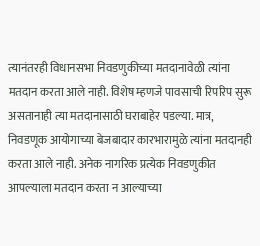त्यानंतरही विधानसभा निवडणुकीच्या मतदानावेळी त्यांना मतदान करता आले नाही. विशेष म्हणजे पावसाची रिपरिप सुरू असतानाही त्या मतदानासाठी घराबाहेर पडल्या. मात्र, निवडणूक आयोगाच्या बेजबादार कारभारामुळे त्यांना मतदानही करता आले नाही. अनेक नागरिक प्रत्येक निवडणुकीत आपल्याला मतदान करता न आल्याच्या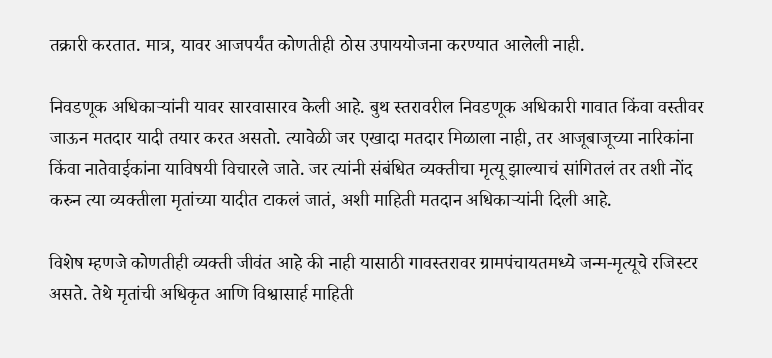तक्रारी करतात. मात्र, यावर आजपर्यंत कोणतीही ठोस उपाययोजना करण्यात आलेली नाही.

निवडणूक अधिकाऱ्यांनी यावर सारवासारव केली आहे. बुथ स्तरावरील निवडणूक अधिकारी गावात किंवा वस्तीवर जाऊन मतदार यादी तयार करत असतो. त्यावेळी जर एखादा मतदार मिळाला नाही, तर आजूबाजूच्या नारिकांना किंवा नातेवाईकांना याविषयी विचारले जाते. जर त्यांनी संबंधित व्यक्तीचा मृत्यू झाल्याचं सांगितलं तर तशी नोंद करुन त्या व्यक्तीला मृतांच्या यादीत टाकलं जातं, अशी माहिती मतदान अधिकाऱ्यांनी दिली आहे.

विशेष म्हणजे कोणतीही व्यक्ती जीवंत आहे की नाही यासाठी गावस्तरावर ग्रामपंचायतमध्ये जन्म-मृत्यूचे रजिस्टर असते. तेथे मृतांची अधिकृत आणि विश्वासार्ह माहिती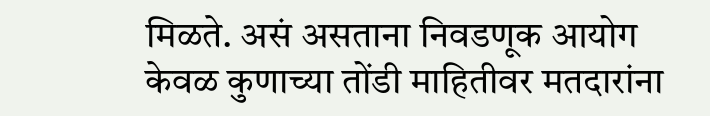मिळते. असं असताना निवडणूक आयोग केवळ कुणाच्या तोंडी माहितीवर मतदारांना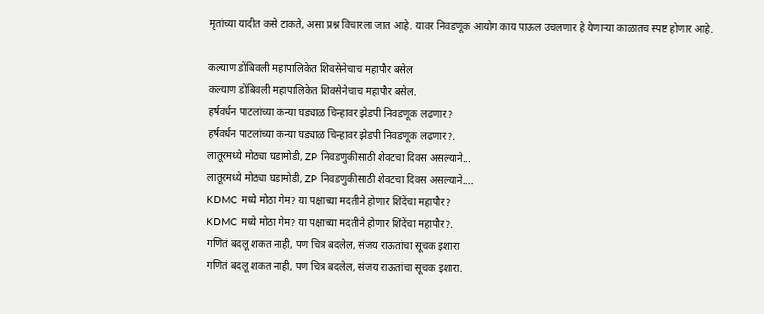मृतांच्या यादीत कसे टाकते, असा प्रश्न विचारला जात आहे. यावर निवडणूक आयोग काय पाऊल उचलणार हे येणाऱ्या काळातच स्पष्ट होणार आहे.

कल्याण डोंबिवली महापालिकेत शिवसेनेचाच महापौर बसेल
कल्याण डोंबिवली महापालिकेत शिवसेनेचाच महापौर बसेल.
हर्षवर्धन पाटलांच्या कन्या घड्याळ चिन्हावर झेडपी निवडणूक लढणार?
हर्षवर्धन पाटलांच्या कन्या घड्याळ चिन्हावर झेडपी निवडणूक लढणार?.
लातूरमध्ये मोठ्या घडामोडी, ZP निवडणुकीसाठी शेवटचा दिवस असल्याने...
लातूरमध्ये मोठ्या घडामोडी, ZP निवडणुकीसाठी शेवटचा दिवस असल्याने....
KDMC मध्ये मोठा गेम? या पक्षाच्या मदतीने होणार शिंदेंचा महापौर?
KDMC मध्ये मोठा गेम? या पक्षाच्या मदतीने होणार शिंदेंचा महापौर?.
गणितं बदलू शकत नाही, पण चित्र बदलेल, संजय राऊतांचा सूचक इशारा
गणितं बदलू शकत नाही, पण चित्र बदलेल, संजय राऊतांचा सूचक इशारा.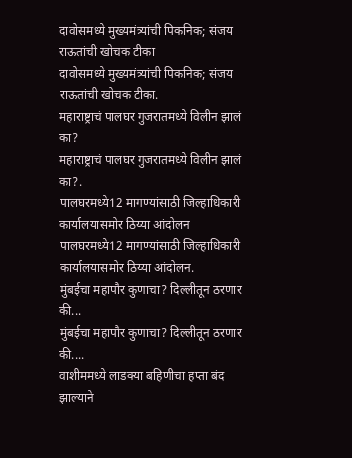दावोसमध्ये मुख्यमंत्र्यांची पिकनिक; संजय राऊतांची खोचक टीका
दावोसमध्ये मुख्यमंत्र्यांची पिकनिक; संजय राऊतांची खोचक टीका.
महाराष्ट्राचं पालघर गुजरातमध्ये विलीन झालं का?
महाराष्ट्राचं पालघर गुजरातमध्ये विलीन झालं का?.
पालघरमध्ये12 मागण्यांसाठी जिल्हाधिकारी कार्यालयासमोर ठिय्या आंदोलन
पालघरमध्ये12 मागण्यांसाठी जिल्हाधिकारी कार्यालयासमोर ठिय्या आंदोलन.
मुंबईचा महापौर कुणाचा? दिल्लीतून ठरणार की...
मुंबईचा महापौर कुणाचा? दिल्लीतून ठरणार की....
वाशीममध्ये लाडक्या बहिणीचा हप्ता बंद झाल्याने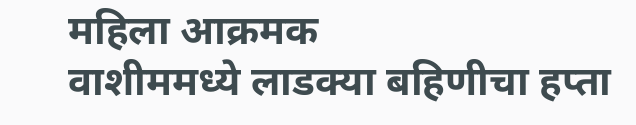महिला आक्रमक
वाशीममध्ये लाडक्या बहिणीचा हप्ता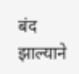बंद झाल्याने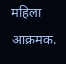महिला आक्रमक.